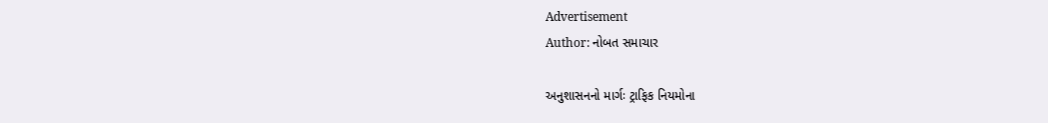Advertisement
Author: નોબત સમાચાર

અનુશાસનનો માર્ગઃ ટ્રાફિક નિયમોના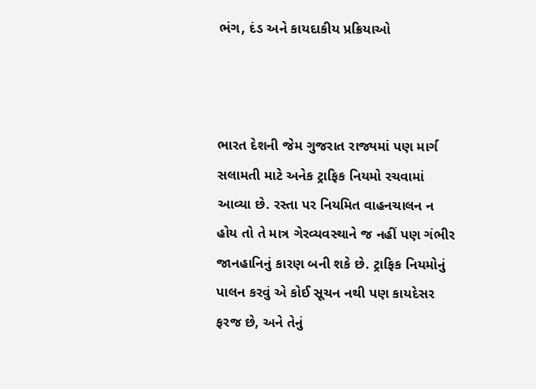ભંગ, દંડ અને કાયદાકીય પ્રક્રિયાઓ



ભારત દેશની જેમ ગુજરાત રાજ્યમાં પણ માર્ગ સલામતી માટે અનેક ટ્રાફિક નિયમો રચવામાં આવ્યા છે. રસ્તા પર નિયમિત વાહનચાલન ન હોય તો તે માત્ર ગેરવ્યવસ્થાને જ નહીં પણ ગંભીર જાનહાનિનું કારણ બની શકે છે. ટ્રાફિક નિયમોનું પાલન કરવું એ કોઈ સૂચન નથી પણ કાયદેસર ફરજ છે, અને તેનું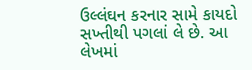ઉલ્લંઘન કરનાર સામે કાયદો સખ્તીથી પગલાં લે છે. આ લેખમાં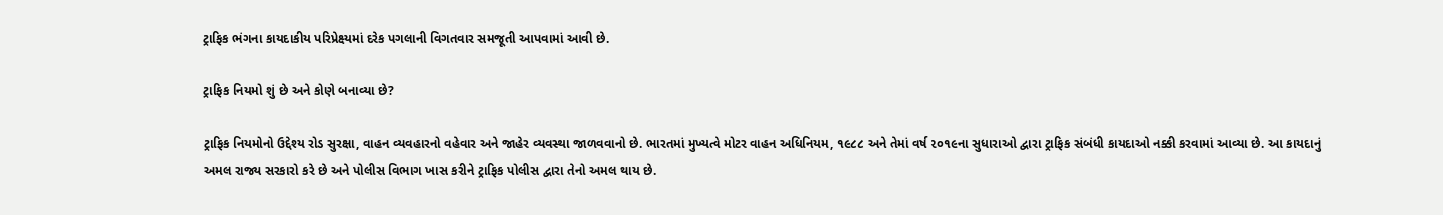ટ્રાફિક ભંગના કાયદાકીય પરિપ્રેક્ષ્યમાં દરેક પગલાની વિગતવાર સમજૂતી આપવામાં આવી છે.

ટ્રાફિક નિયમો શું છે અને કોણે બનાવ્યા છે?

ટ્રાફિક નિયમોનો ઉદ્દેશ્ય રોડ સુરક્ષા, વાહન વ્યવહારનો વહેવાર અને જાહેર વ્યવસ્થા જાળવવાનો છે. ભારતમાં મુખ્યત્વે મોટર વાહન અધિનિયમ, ૧૯૮૮ અને તેમાં વર્ષ ૨૦૧૯ના સુધારાઓ દ્વારા ટ્રાફિક સંબંધી કાયદાઓ નક્કી કરવામાં આવ્યા છે. આ કાયદાનું અમલ રાજ્ય સરકારો કરે છે અને પોલીસ વિભાગ ખાસ કરીને ટ્રાફિક પોલીસ દ્વારા તેનો અમલ થાય છે.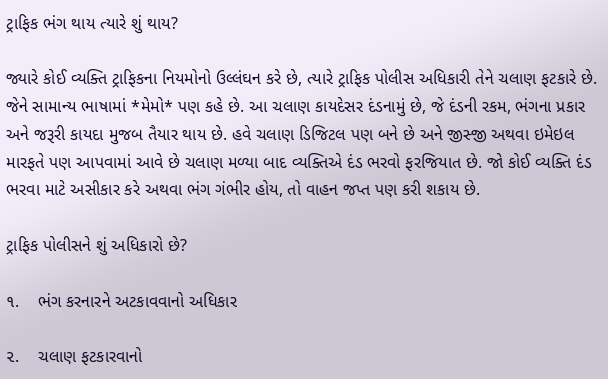ટ્રાફિક ભંગ થાય ત્યારે શું થાય?

જ્યારે કોઈ વ્યક્તિ ટ્રાફિકના નિયમોનો ઉલ્લંઘન કરે છે, ત્યારે ટ્રાફિક પોલીસ અધિકારી તેને ચલાણ ફટકારે છે. જેને સામાન્ય ભાષામાં *મેમો* પણ કહે છે. આ ચલાણ કાયદેસર દંડનામું છે, જે દંડની રકમ, ભંગના પ્રકાર અને જરૂરી કાયદા મુજબ તૈયાર થાય છે. હવે ચલાણ ડિજિટલ પણ બને છે અને જીસ્જી અથવા ઇમેઇલ મારફતે પણ આપવામાં આવે છે ચલાણ મળ્યા બાદ વ્યક્તિએ દંડ ભરવો ફરજિયાત છે. જો કોઈ વ્યક્તિ દંડ ભરવા માટે અસીકાર કરે અથવા ભંગ ગંભીર હોય, તો વાહન જપ્ત પણ કરી શકાય છે.

ટ્રાફિક પોલીસને શું અધિકારો છે?

૧.    ભંગ કરનારને અટકાવવાનો અધિકાર

૨.    ચલાણ ફટકારવાનો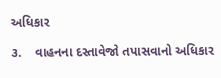અધિકાર

૩.    વાહનના દસ્તાવેજો તપાસવાનો અધિકાર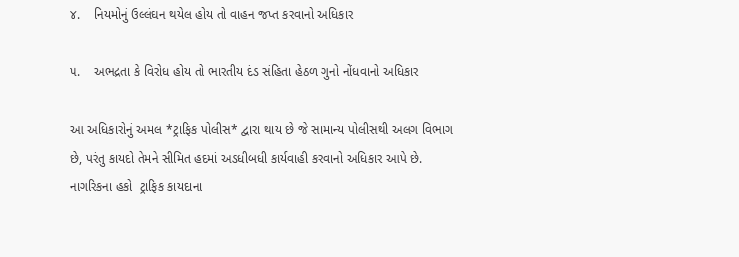૪.    નિયમોનું ઉલ્લંઘન થયેલ હોય તો વાહન જપ્ત કરવાનો અધિકાર

૫.    અભદ્રતા કે વિરોધ હોય તો ભારતીય દંડ સંહિતા હેઠળ ગુનો નોંધવાનો અધિકાર

આ અધિકારોનું અમલ *ટ્રાફિક પોલીસ* દ્વારા થાય છે જે સામાન્ય પોલીસથી અલગ વિભાગ છે, પરંતુ કાયદો તેમને સીમિત હદમાં અડધીબધી કાર્યવાહી કરવાનો અધિકાર આપે છે. નાગરિકના હકો  ટ્રાફિક કાયદાના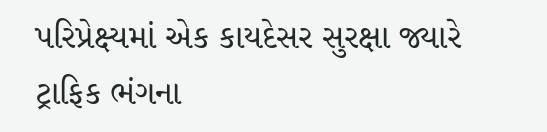પરિપ્રેક્ષ્યમાં એક કાયદેસર સુરક્ષા જ્યારે ટ્રાફિક ભંગના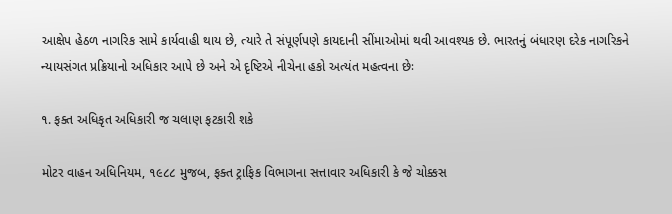આક્ષેપ હેઠળ નાગરિક સામે કાર્યવાહી થાય છે, ત્યારે તે સંપૂર્ણપણે કાયદાની સીંમાઓમાં થવી આવશ્યક છે. ભારતનું બંધારણ દરેક નાગરિકને ન્યાયસંગત પ્રક્રિયાનો અધિકાર આપે છે અને એ દૃષ્ટિએ નીચેના હકો અત્યંત મહત્વના છેઃ

૧. ફક્ત અધિકૃત અધિકારી જ ચલાણ ફટકારી શકે

મોટર વાહન અધિનિયમ, ૧૯૮૮ મુજબ, ફક્ત ટ્રાફિક વિભાગના સત્તાવાર અધિકારી કે જે ચોક્કસ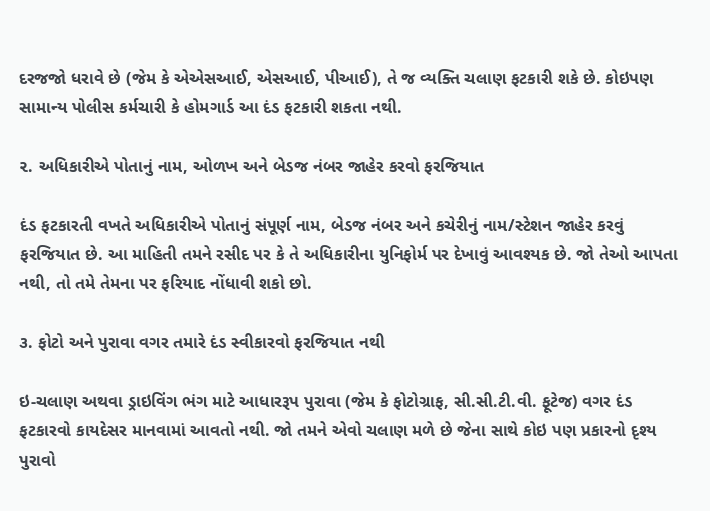દરજજો ધરાવે છે (જેમ કે એએસઆઈ, એસઆઈ, પીઆઈ), તે જ વ્યક્તિ ચલાણ ફટકારી શકે છે. કોઇપણ સામાન્ય પોલીસ કર્મચારી કે હોમગાર્ડ આ દંડ ફટકારી શકતા નથી.

૨. અધિકારીએ પોતાનું નામ, ઓળખ અને બેડજ નંબર જાહેર કરવો ફરજિયાત

દંડ ફટકારતી વખતે અધિકારીએ પોતાનું સંપૂર્ણ નામ, બેડજ નંબર અને કચેરીનું નામ/સ્ટેશન જાહેર કરવું ફરજિયાત છે. આ માહિતી તમને રસીદ પર કે તે અધિકારીના યુનિફોર્મ પર દેખાવું આવશ્યક છે. જો તેઓ આપતા નથી, તો તમે તેમના પર ફરિયાદ નોંધાવી શકો છો.

૩. ફોટો અને પુરાવા વગર તમારે દંડ સ્વીકારવો ફરજિયાત નથી

ઇ-ચલાણ અથવા ડ્રાઇવિંગ ભંગ માટે આધારરૂપ પુરાવા (જેમ કે ફોટોગ્રાફ, સી.સી.ટી.વી. ફૂટેજ) વગર દંડ ફટકારવો કાયદેસર માનવામાં આવતો નથી. જો તમને એવો ચલાણ મળે છે જેના સાથે કોઇ પણ પ્રકારનો દૃશ્ય પુરાવો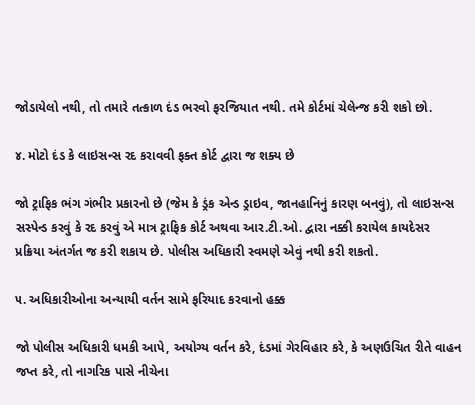જોડાયેલો નથી, તો તમારે તત્કાળ દંડ ભરવો ફરજિયાત નથી. તમે કોર્ટમાં ચેલેન્જ કરી શકો છો.

૪. મોટો દંડ કે લાઇસન્સ રદ કરાવવી ફક્ત કોર્ટ દ્વારા જ શક્ય છે

જો ટ્રાફિક ભંગ ગંભીર પ્રકારનો છે (જેમ કે ડ્રંક એન્ડ ડ્રાઇવ, જાનહાનિનું કારણ બનવું), તો લાઇસન્સ સસ્પેન્ડ કરવું કે રદ કરવું એ માત્ર ટ્રાફિક કોર્ટ અથવા આર.ટી.ઓ. દ્વારા નક્કી કરાયેલ કાયદેસર પ્રક્રિયા અંતર્ગત જ કરી શકાય છે. પોલીસ અધિકારી સ્વમણે એવું નથી કરી શકતો.

૫. અધિકારીઓના અન્યાયી વર્તન સામે ફરિયાદ કરવાનો હક્ક

જો પોલીસ અધિકારી ધમકી આપે, અયોગ્ય વર્તન કરે, દંડમાં ગેરવિહાર કરે, કે અણઉચિત રીતે વાહન જપ્ત કરે, તો નાગરિક પાસે નીચેના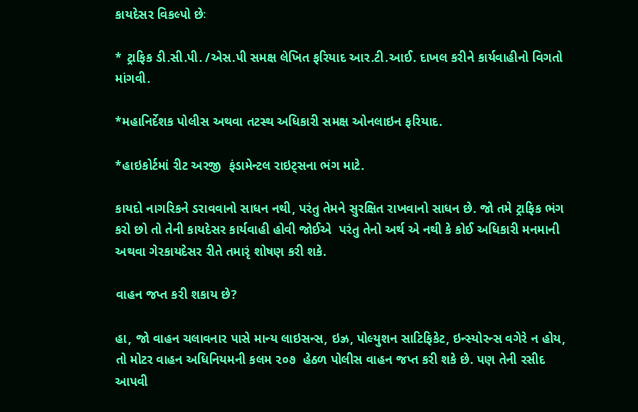કાયદેસર વિકલ્પો છેઃ

* ટ્રાફિક ડી.સી.પી. /એસ.પી સમક્ષ લેખિત ફરિયાદ આર.ટી.આઈ. દાખલ કરીને કાર્યવાહીનો વિગતો માંગવી.

*મહાનિર્દેશક પોલીસ અથવા તટસ્થ અધિકારી સમક્ષ ઓનલાઇન ફરિયાદ.

*હાઇકોર્ટમાં રીટ અરજી  ફંડામેન્ટલ રાઇટ્સના ભંગ માટે.

કાયદો નાગરિકને ડરાવવાનો સાધન નથી, પરંતુ તેમને સુરક્ષિત રાખવાનો સાધન છે. જો તમે ટ્રાફિક ભંગ કરો છો તો તેની કાયદેસર કાર્યવાહી હોવી જોઈએ  પરંતુ તેનો અર્થ એ નથી કે કોઈ અધિકારી મનમાની અથવા ગેરકાયદેસર રીતે તમારૃં શોષણ કરી શકે.

વાહન જપ્ત કરી શકાય છે?

હા, જો વાહન ચલાવનાર પાસે માન્ય લાઇસન્સ, ઇઝ્ર, પોલ્યુશન સાટિફિકેટ, ઇન્સ્યોરન્સ વગેરે ન હોય, તો મોટર વાહન અધિનિયમની કલમ ૨૦૭  હેઠળ પોલીસ વાહન જપ્ત કરી શકે છે. પણ તેની રસીદ આપવી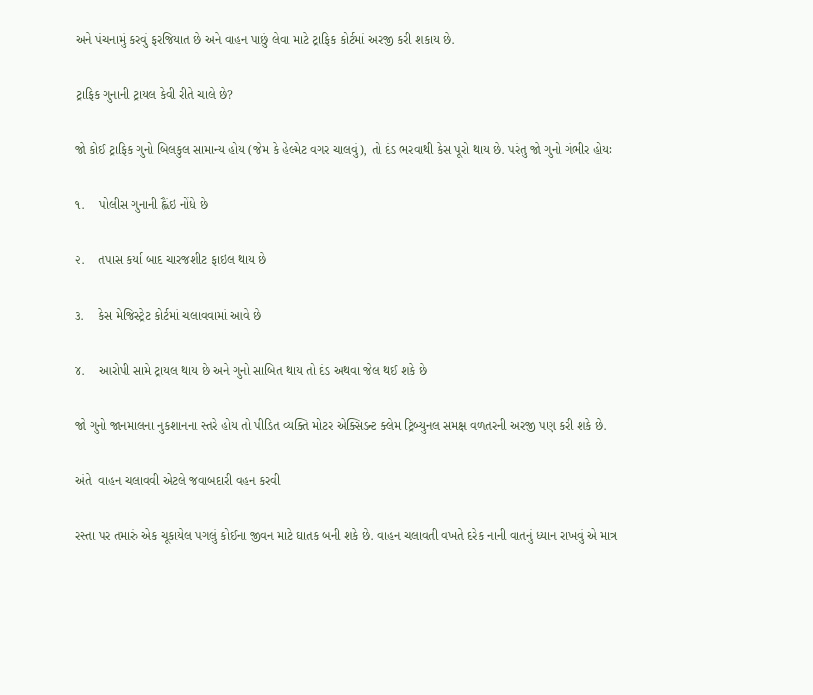અને પંચનામું કરવું ફરજિયાત છે અને વાહન પાછું લેવા માટે ટ્રાફિક કોર્ટમાં અરજી કરી શકાય છે.

ટ્રાફિક ગુનાની ટ્રાયલ કેવી રીતે ચાલે છે?

જો કોઈ ટ્રાફિક ગુનો બિલકુલ સામાન્ય હોય (જેમ કે હેલ્મેટ વગર ચાલવું), તો દંડ ભરવાથી કેસ પૂરો થાય છે. પરંતુ જો ગુનો ગંભીર હોયઃ

૧.    પોલીસ ગુનાની હ્લૈંઇ નોંધે છે

૨.    તપાસ કર્યા બાદ ચારજશીટ ફાઇલ થાય છે

૩.    કેસ મેજિસ્ટ્રેટ કોર્ટમાં ચલાવવામાં આવે છે

૪.    આરોપી સામે ટ્રાયલ થાય છે અને ગુનો સાબિત થાય તો દંડ અથવા જેલ થઈ શકે છે

જો ગુનો જાનમાલના નુકશાનના સ્તરે હોય તો પીડિત વ્યક્તિ મોટર એક્સિડન્ટ ક્લેમ ટ્રિબ્યુનલ સમક્ષ વળતરની અરજી પણ કરી શકે છે.

અંતે  વાહન ચલાવવી એટલે જવાબદારી વહન કરવી

રસ્તા પર તમારું એક ચૂકાયેલ પગલું કોઈના જીવન માટે ઘાતક બની શકે છે. વાહન ચલાવતી વખતે દરેક નાની વાતનું ધ્યાન રાખવું એ માત્ર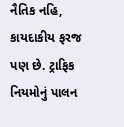નૈતિક નહિ, કાયદાકીય ફરજ પણ છે. ટ્રાફિક નિયમોનું પાલન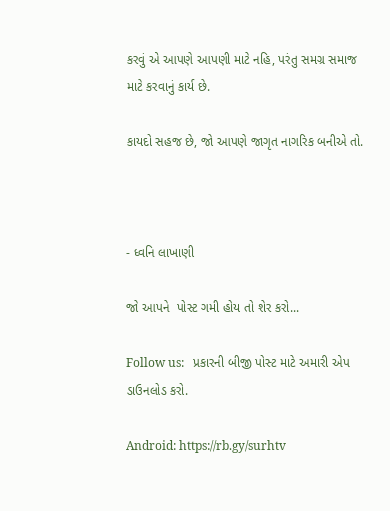કરવું એ આપણે આપણી માટે નહિ, પરંતુ સમગ્ર સમાજ માટે કરવાનું કાર્ય છે.

કાયદો સહજ છે, જો આપણે જાગૃત નાગરિક બનીએ તો.



- ધ્વનિ લાખાણી

જો આપને  પોસ્ટ ગમી હોય તો શેર કરો...

Follow us:   પ્રકારની બીજી પોસ્ટ માટે અમારી એપ ડાઉનલોડ કરો.

Android: https://rb.gy/surhtv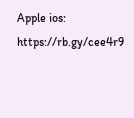Apple ios: https://rb.gy/cee4r9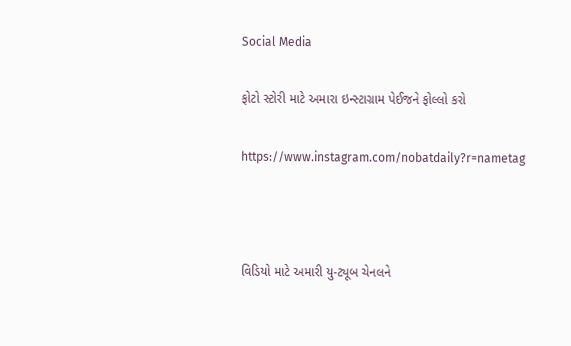Social Media

ફોટો સ્ટોરી માટે અમારા ઇન્સ્ટાગ્રામ પેઈજને ફોલ્લો કરો

https://www.instagram.com/nobatdaily?r=nametag



વિડિયો માટે અમારી યુ-ટ્યૂબ ચેનલને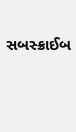સબસ્ક્રાઈબ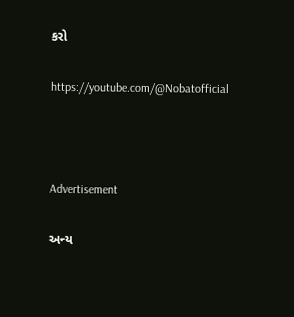કરો

https://youtube.com/@Nobatofficial



Advertisement

અન્ય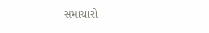સમાચારો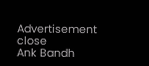Advertisement
close
Ank Bandh